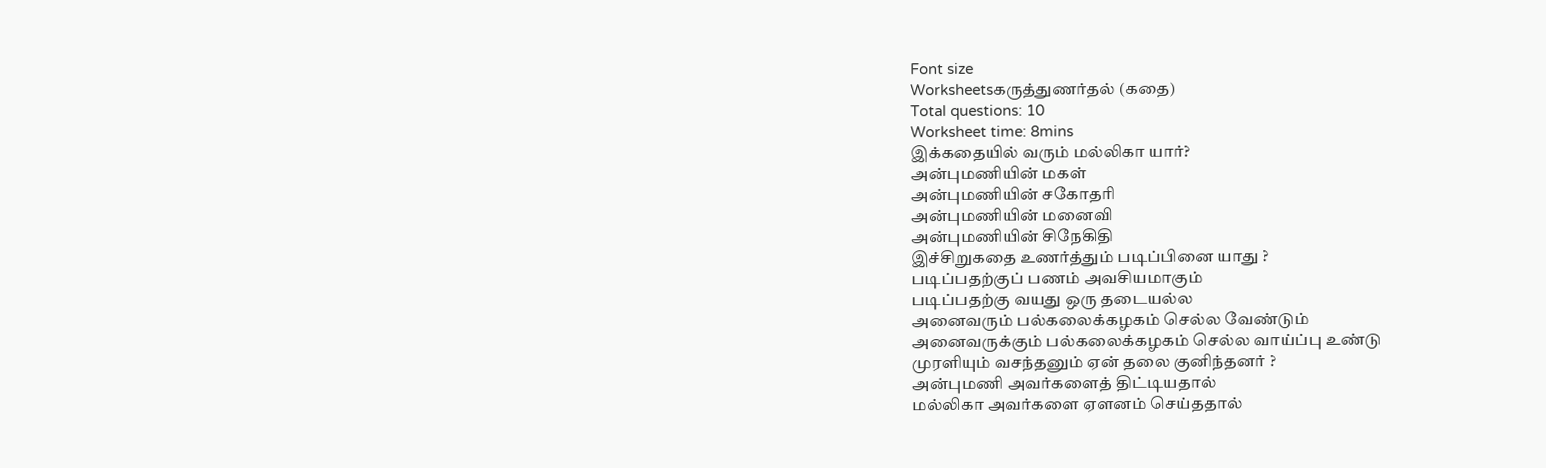Font size
Worksheetsகருத்துணர்தல் (கதை)
Total questions: 10
Worksheet time: 8mins
இக்கதையில் வரும் மல்லிகா யார்?
அன்புமணியின் மகள்
அன்புமணியின் சகோதரி
அன்புமணியின் மனைவி
அன்புமணியின் சிநேகிதி
இச்சிறுகதை உணர்த்தும் படிப்பினை யாது ?
படிப்பதற்குப் பணம் அவசியமாகும்
படிப்பதற்கு வயது ஒரு தடையல்ல
அனைவரும் பல்கலைக்கழகம் செல்ல வேண்டும்
அனைவருக்கும் பல்கலைக்கழகம் செல்ல வாய்ப்பு உண்டு
முரளியும் வசந்தனும் ஏன் தலை குனிந்தனர் ?
அன்புமணி அவர்களைத் திட்டியதால்
மல்லிகா அவர்களை ஏளனம் செய்ததால்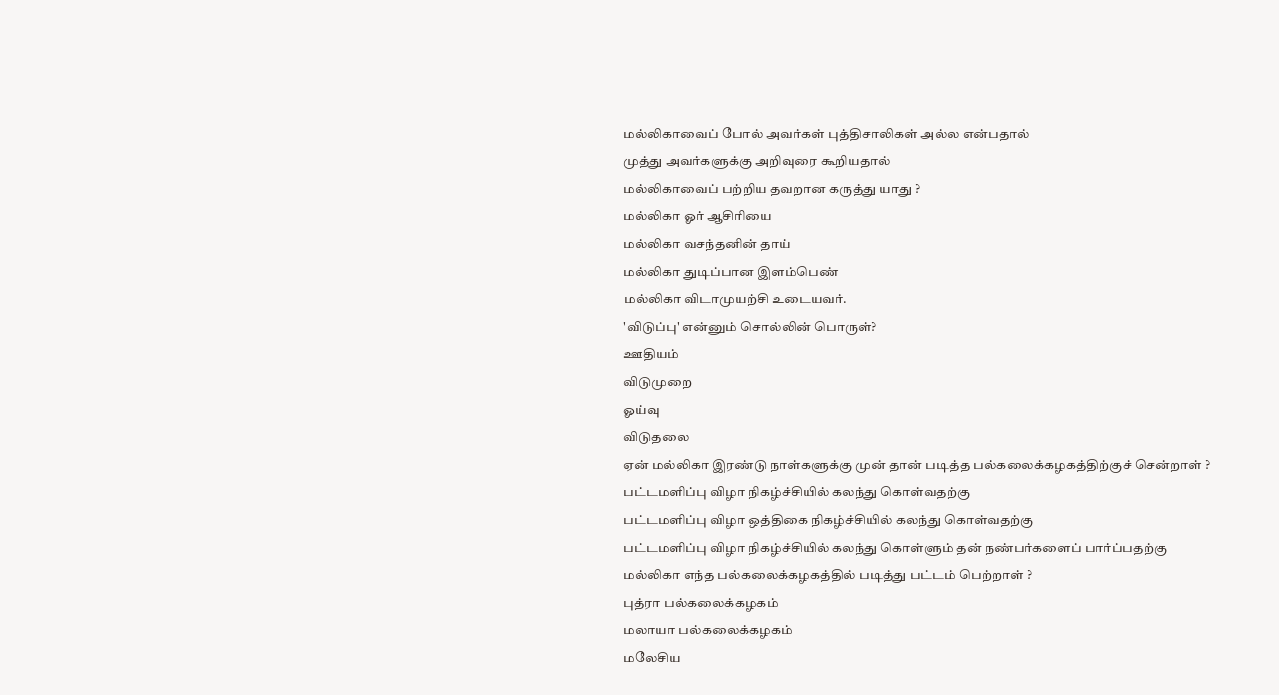மல்லிகாவைப் போல் அவர்கள் புத்திசாலிகள் அல்ல என்பதால்
முத்து அவர்களுக்கு அறிவுரை கூறியதால்
மல்லிகாவைப் பற்றிய தவறான கருத்து யாது ?
மல்லிகா ஓர் ஆசிரியை
மல்லிகா வசந்தனின் தாய்
மல்லிகா துடிப்பான இளம்பெண்
மல்லிகா விடாமுயற்சி உடையவர்.
'விடுப்பு' என்னும் சொல்லின் பொருள்?
ஊதியம்
விடுமுறை
ஓய்வு
விடுதலை
ஏன் மல்லிகா இரண்டு நாள்களுக்கு முன் தான் படித்த பல்கலைக்கழகத்திற்குச் சென்றாள் ?
பட்டமளிப்பு விழா நிகழ்ச்சியில் கலந்து கொள்வதற்கு
பட்டமளிப்பு விழா ஒத்திகை நிகழ்ச்சியில் கலந்து கொள்வதற்கு
பட்டமளிப்பு விழா நிகழ்ச்சியில் கலந்து கொள்ளும் தன் நண்பர்களைப் பார்ப்பதற்கு
மல்லிகா எந்த பல்கலைக்கழகத்தில் படித்து பட்டம் பெற்றாள் ?
புத்ரா பல்கலைக்கழகம்
மலாயா பல்கலைக்கழகம்
மலேசிய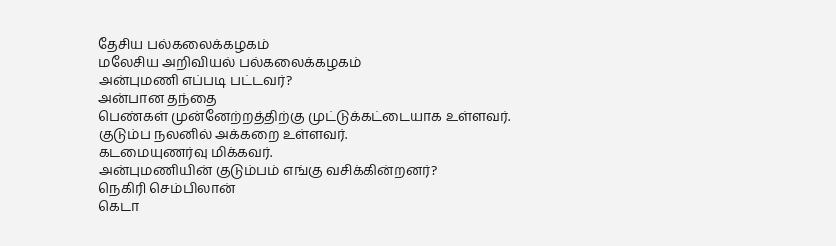தேசிய பல்கலைக்கழகம்
மலேசிய அறிவியல் பல்கலைக்கழகம்
அன்புமணி எப்படி பட்டவர்?
அன்பான தந்தை
பெண்கள் முன்னேற்றத்திற்கு முட்டுக்கட்டையாக உள்ளவர்.
குடும்ப நலனில் அக்கறை உள்ளவர்.
கடமையுணர்வு மிக்கவர்.
அன்புமணியின் குடும்பம் எங்கு வசிக்கின்றனர்?
நெகிரி செம்பிலான்
கெடா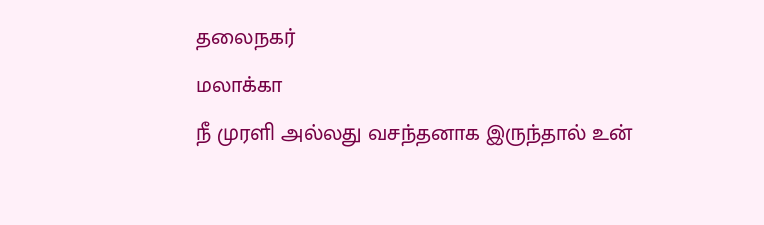தலைநகர்
மலாக்கா
நீ முரளி அல்லது வசந்தனாக இருந்தால் உன்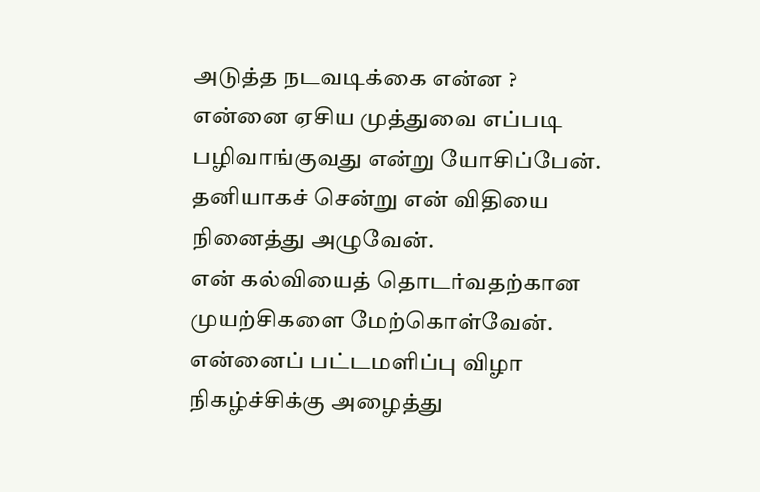அடுத்த நடவடிக்கை என்ன ?
என்னை ஏசிய முத்துவை எப்படி பழிவாங்குவது என்று யோசிப்பேன்.
தனியாகச் சென்று என் விதியை நினைத்து அழுவேன்.
என் கல்வியைத் தொடர்வதற்கான முயற்சிகளை மேற்கொள்வேன்.
என்னைப் பட்டமளிப்பு விழா நிகழ்ச்சிக்கு அழைத்து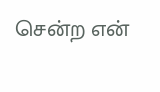சென்ற என்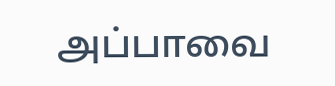அப்பாவை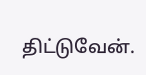திட்டுவேன்.